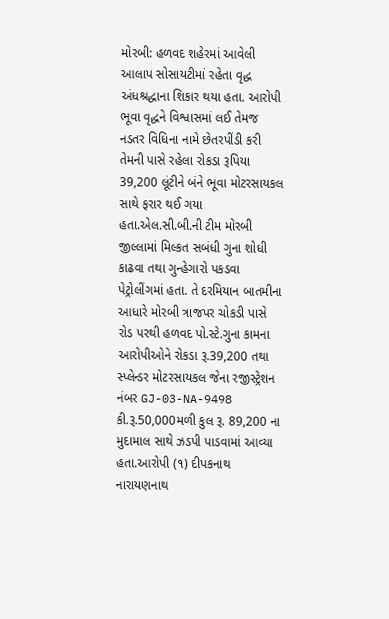મોરબી: હળવદ શહેરમાં આવેલી આલાપ સોસાયટીમાં રહેતા વૃદ્ધ અંધશ્રદ્ધાના શિકાર થયા હતા. આરોપી ભૂવા વૃદ્ધને વિશ્વાસમાં લઈ તેમજ નડતર વિધિના નામે છેતરપીંડી કરી તેમની પાસે રહેલા રોકડા રૂપિયા 39,200 લૂંટીને બંને ભૂવા મોટરસાયકલ સાથે ફરાર થઈ ગયા હતા.એલ.સી.બી.ની ટીમ મોરબી જીલ્લામાં મિલ્કત સબંધી ગુના શોધી કાઢવા તથા ગુન્હેગારો પકડવા પેટ્રોલીંગમાં હતા. તે દરમિયાન બાતમીના આધારે મોરબી ત્રાજપર ચોકડી પાસે રોડ પરથી હળવદ પો.સ્ટે.ગુના કામના આરોપીઓને રોકડા રૂ.39,200 તથા સ્પ્લેન્ડર મોટરસાયકલ જેના રજીસ્ટ્રેશન નંબર GJ-03-NA-9498 કી.રૂ.50,000મળી કુલ રૂ. 89,200 ના મુદામાલ સાથે ઝડપી પાડવામાં આવ્યા હતા.આરોપી (૧) દીપકનાથ નારાયણનાથ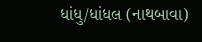ધાંધુ/ધાંધલ (નાથબાવા)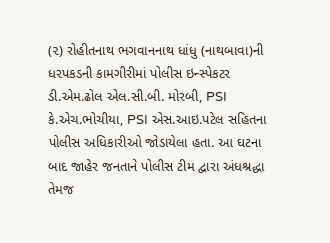(૨) રોહીતનાથ ભગવાનનાથ ધાંધુ (નાથબાવા)ની ધરપકડની કામગીરીમાં પોલીસ ઇન્સ્પેકટર ડી.એમ.ઢોલ એલ.સી.બી. મોરબી, PSI કે.એચ.ભોચીયા, PSI એસ.આઇ.પટેલ સહિતના પોલીસ અધિકારીઓ જોડાયેલા હતા. આ ઘટના બાદ જાહેર જનતાને પોલીસ ટીમ દ્વારા અંધશ્રદ્ધા તેમજ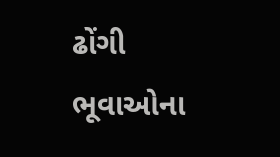ઢોંગી ભૂવાઓના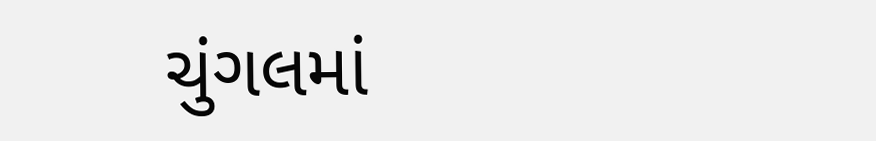ચુંગલમાં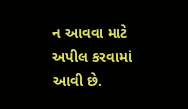ન આવવા માટે અપીલ કરવામાં આવી છે.